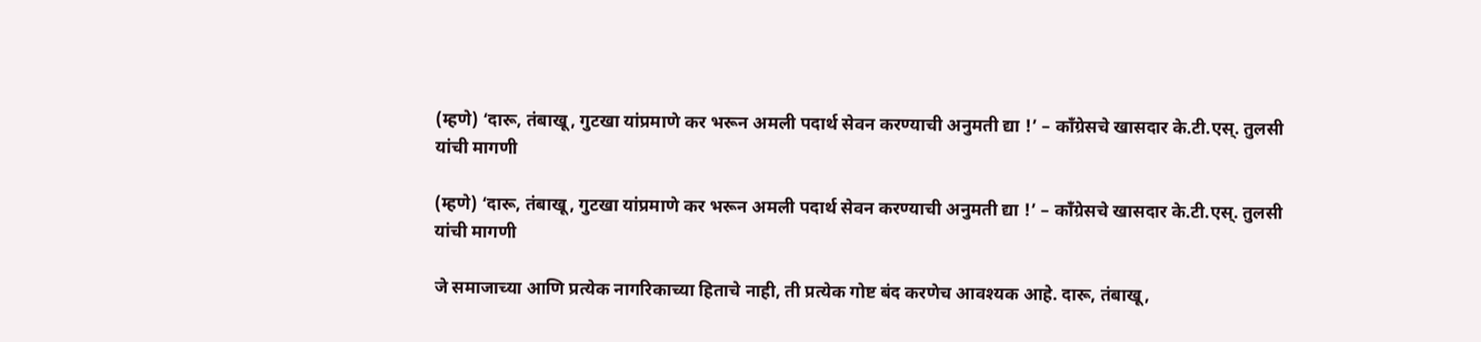(म्हणे) ‘दारू, तंबाखू, गुटखा यांप्रमाणे कर भरून अमली पदार्थ सेवन करण्याची अनुमती द्या !’ – काँग्रेसचे खासदार के.टी.एस्. तुलसी यांची मागणी

(म्हणे) ‘दारू, तंबाखू, गुटखा यांप्रमाणे कर भरून अमली पदार्थ सेवन करण्याची अनुमती द्या !’ – काँग्रेसचे खासदार के.टी.एस्. तुलसी यांची मागणी

जे समाजाच्या आणि प्रत्येक नागरिकाच्या हिताचे नाही, ती प्रत्येक गोष्ट बंद करणेच आवश्यक आहे. दारू, तंबाखू,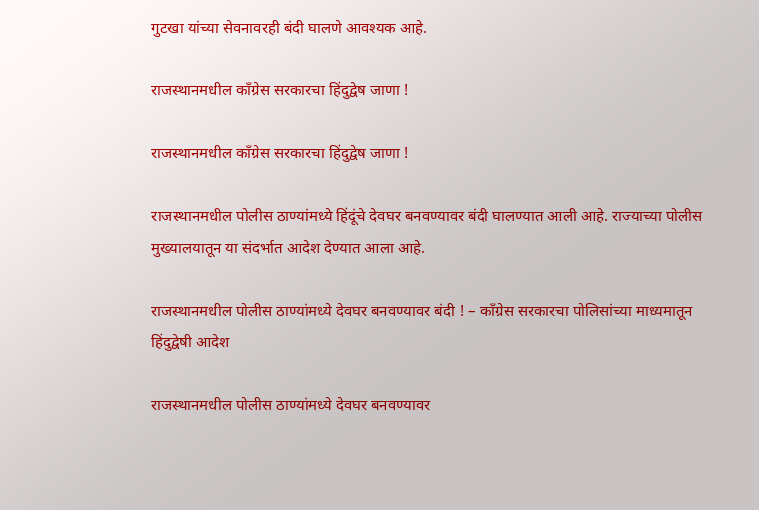गुटखा यांच्या सेवनावरही बंदी घालणे आवश्यक आहे.

राजस्थानमधील काँग्रेस सरकारचा हिंदुद्वेष जाणा !

राजस्थानमधील काँग्रेस सरकारचा हिंदुद्वेष जाणा !

राजस्थानमधील पोलीस ठाण्यांमध्ये हिंदूंचे देवघर बनवण्यावर बंदी घालण्यात आली आहे. राज्याच्या पोलीस मुख्यालयातून या संदर्भात आदेश देण्यात आला आहे.

राजस्थानमधील पोलीस ठाण्यांमध्ये देवघर बनवण्यावर बंदी ! – काँग्रेस सरकारचा पोलिसांच्या माध्यमातून हिंदुद्वेषी आदेश

राजस्थानमधील पोलीस ठाण्यांमध्ये देवघर बनवण्यावर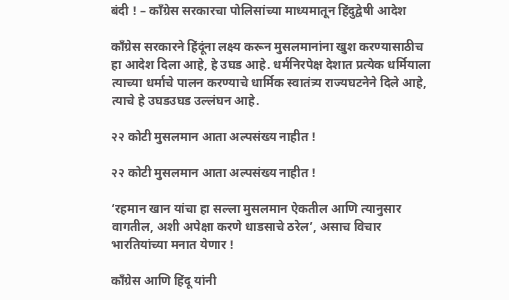बंदी ! – काँग्रेस सरकारचा पोलिसांच्या माध्यमातून हिंदुद्वेषी आदेश

काँग्रेस सरकारने हिंदूंना लक्ष्य करून मुसलमानांना खुश करण्यासाठीच हा आदेश दिला आहे, हे उघड आहे. धर्मनिरपेक्ष देशात प्रत्येक धर्मियाला त्याच्या धर्माचे पालन करण्याचे धार्मिक स्वातंत्र्य राज्यघटनेने दिले आहे, त्याचे हे उघडउघड उल्लंघन आहे.

२२ कोटी मुसलमान आता अल्पसंख्य नाहीत !

२२ कोटी मुसलमान आता अल्पसंख्य नाहीत !

‘रहमान खान यांचा हा सल्ला मुसलमान ऐकतील आणि त्यानुसार वागतील, अशी अपेक्षा करणे धाडसाचे ठरेल’, असाच विचार भारतियांच्या मनात येणार !

काँग्रेस आणि हिंदू यांनी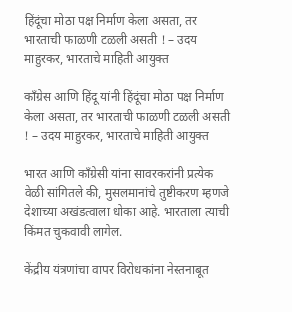हिंदूंचा मोठा पक्ष निर्माण केला असता, तर भारताची फाळणी टळली असती ! – उदय माहुरकर, भारताचे माहिती आयुक्त

काँग्रेस आणि हिंदू यांनी हिंदूंचा मोठा पक्ष निर्माण केला असता, तर भारताची फाळणी टळली असती ! – उदय माहुरकर, भारताचे माहिती आयुक्त

भारत आणि काँग्रेसी यांना सावरकरांनी प्रत्येक वेळी सांगितले की, मुसलमानांचे तुष्टीकरण म्हणजे देशाच्या अखंडत्वाला धोका आहे. भारताला त्याची किंमत चुकवावी लागेल.

केंद्रीय यंत्रणांचा वापर विरोधकांना नेस्तनाबूत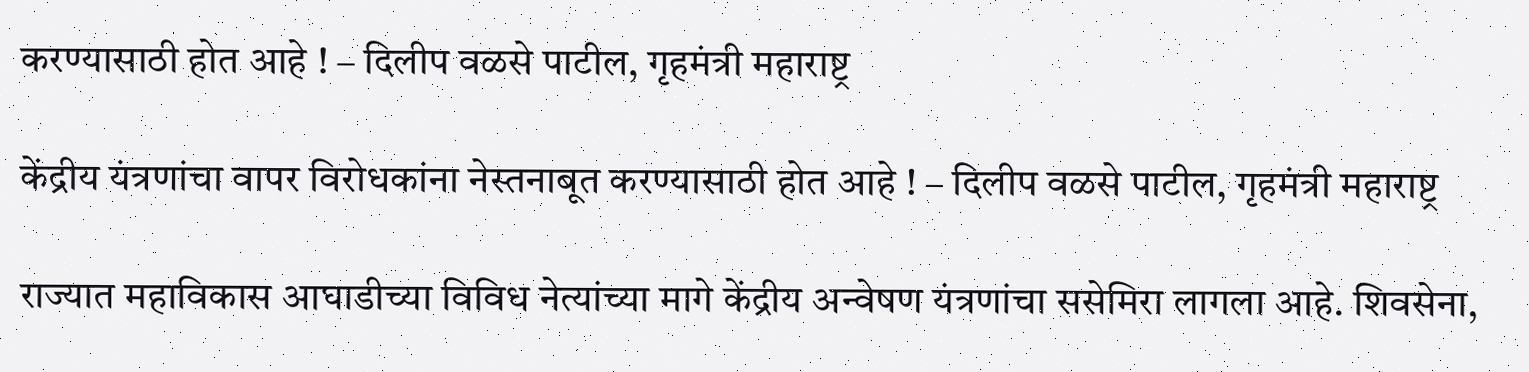करण्यासाठी होत आहे ! – दिलीप वळसे पाटील, गृहमंत्री महाराष्ट्र

केंद्रीय यंत्रणांचा वापर विरोधकांना नेस्तनाबूत करण्यासाठी होत आहे ! – दिलीप वळसे पाटील, गृहमंत्री महाराष्ट्र

राज्यात महाविकास आघाडीच्या विविध नेत्यांच्या मागे केंद्रीय अन्वेषण यंत्रणांचा ससेमिरा लागला आहे. शिवसेना,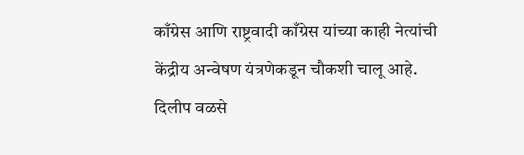काँग्रेस आणि राष्ट्रवादी काँग्रेस यांच्या काही नेत्यांची केंद्रीय अन्वेषण यंत्रणेकडून चौकशी चालू आहे. दिलीप वळसे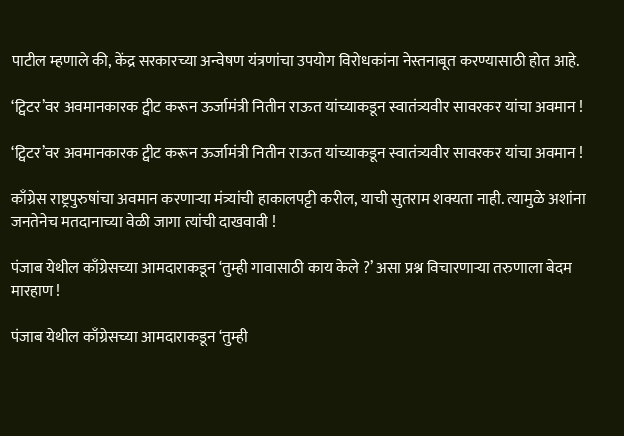पाटील म्हणाले की, केंद्र सरकारच्या अन्वेषण यंत्रणांचा उपयोग विरोधकांना नेस्तनाबूत करण्यासाठी होत आहे.

‘ट्विटर’वर अवमानकारक ट्वीट करून ऊर्जामंत्री नितीन राऊत यांच्याकडून स्वातंत्र्यवीर सावरकर यांचा अवमान !

‘ट्विटर’वर अवमानकारक ट्वीट करून ऊर्जामंत्री नितीन राऊत यांच्याकडून स्वातंत्र्यवीर सावरकर यांचा अवमान !

काँग्रेस राष्ट्रपुरुषांचा अवमान करणार्‍या मंत्र्यांची हाकालपट्टी करील, याची सुतराम शक्यता नाही. त्यामुळे अशांना जनतेनेच मतदानाच्या वेळी जागा त्यांची दाखवावी !

पंजाब येथील काँग्रेसच्या आमदाराकडून ‘तुम्ही गावासाठी काय केले ?’ असा प्रश्न विचारणार्‍या तरुणाला बेदम मारहाण !

पंजाब येथील काँग्रेसच्या आमदाराकडून ‘तुम्ही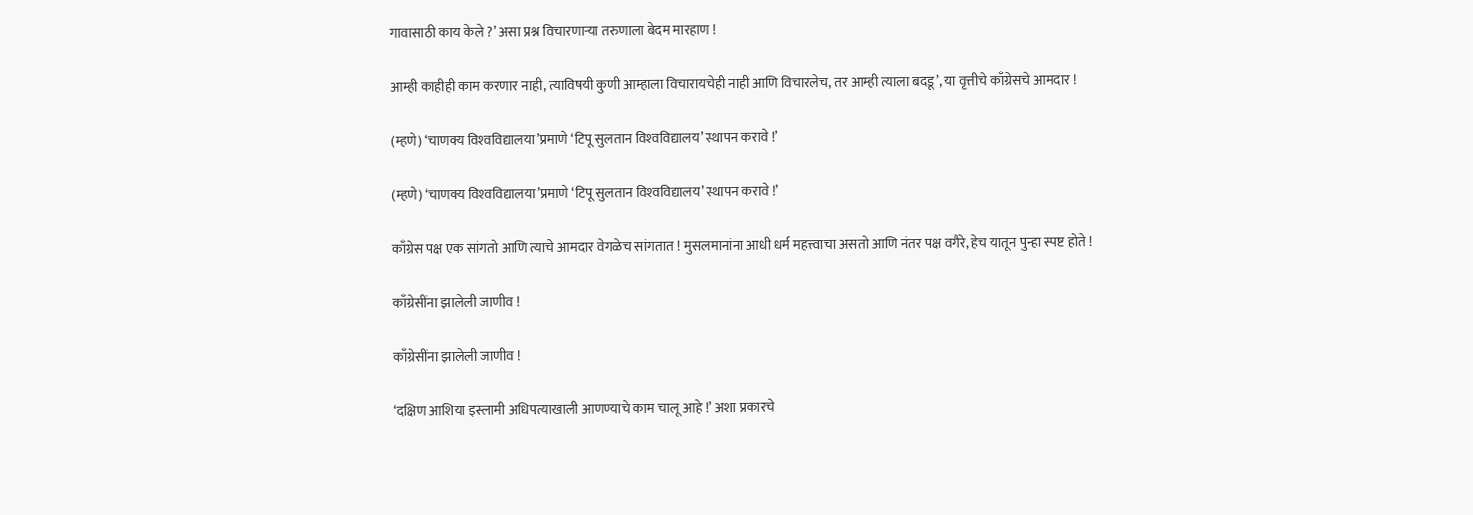गावासाठी काय केले ?’ असा प्रश्न विचारणार्‍या तरुणाला बेदम मारहाण !

आम्ही काहीही काम करणार नाही, त्याविषयी कुणी आम्हाला विचारायचेही नाही आणि विचारलेच, तर आम्ही त्याला बदडू’, या वृत्तीचे काँग्रेसचे आमदार !

(म्हणे) ‘चाणक्य विश्‍वविद्यालया’प्रमाणे ‘टिपू सुलतान विश्‍वविद्यालय’ स्थापन करावे !’

(म्हणे) ‘चाणक्य विश्‍वविद्यालया’प्रमाणे ‘टिपू सुलतान विश्‍वविद्यालय’ स्थापन करावे !’

काँग्रेस पक्ष एक सांगतो आणि त्याचे आमदार वेगळेच सांगतात ! मुसलमानांना आधी धर्म महत्त्वाचा असतो आणि नंतर पक्ष वगैरे, हेच यातून पुन्हा स्पष्ट होते !

काँग्रेसींना झालेली जाणीव !

काँग्रेसींना झालेली जाणीव !

‘दक्षिण आशिया इस्लामी अधिपत्याखाली आणण्याचे काम चालू आहे !’ अशा प्रकारचे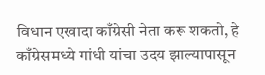विधान एखादा काँग्रेसी नेता करू शकतो, हे काँग्रेसमध्ये गांधी यांचा उदय झाल्यापासून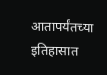आतापर्यंतच्या इतिहासात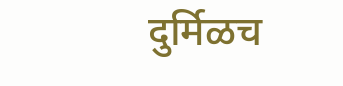दुर्मिळच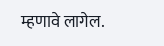म्हणावे लागेल.